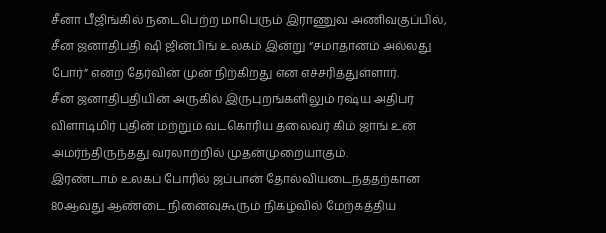சீனா பீஜிங்கில் நடைபெற்ற மாபெரும் இராணுவ அணிவகுப்பில், சீன ஜனாதிபதி ஷி ஜின்பிங் உலகம் இன்று “சமாதானம் அல்லது போர்” என்ற தேர்வின் முன் நிற்கிறது என எச்சரித்துள்ளார்.
சீன ஜனாதிபதியின் அருகில் இருபுறங்களிலும் ரஷ்ய அதிபர் விளாடிமிர் புதின் மற்றும் வடகொரிய தலைவர் கிம் ஜாங் உன் அமர்ந்திருந்தது வரலாற்றில் முதன்முறையாகும்.
இரண்டாம் உலகப் போரில் ஜப்பான் தோல்வியடைந்ததற்கான 80ஆவது ஆண்டை நினைவுகூரும் நிகழ்வில் மேற்கத்திய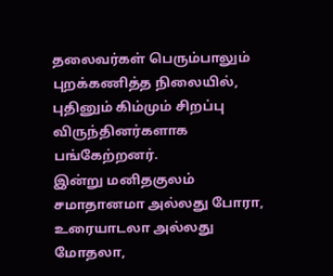தலைவர்கள் பெரும்பாலும் புறக்கணித்த நிலையில், புதினும் கிம்மும் சிறப்பு விருந்தினர்களாக பங்கேற்றனர்.
இன்று மனிதகுலம் சமாதானமா அல்லது போரா, உரையாடலா அல்லது மோதலா,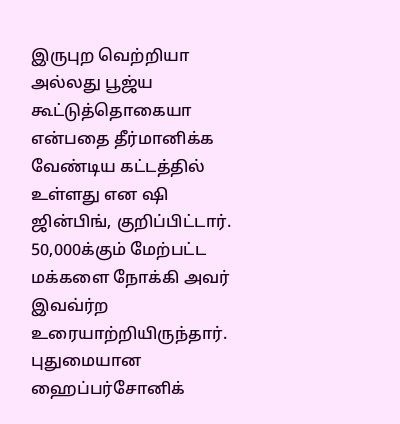இருபுற வெற்றியா அல்லது பூஜ்ய கூட்டுத்தொகையா என்பதை தீர்மானிக்க வேண்டிய கட்டத்தில் உள்ளது என ஷி ஜின்பிங், குறிப்பிட்டார்.
50,000க்கும் மேற்பட்ட மக்களை நோக்கி அவர் இவவ்ர்ற உரையாற்றியிருந்தார்.
புதுமையான ஹைப்பர்சோனிக்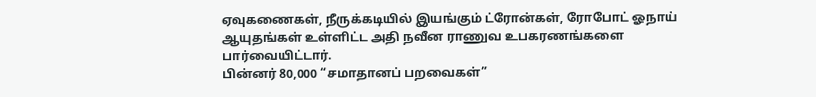ஏவுகணைகள், நீருக்கடியில் இயங்கும் ட்ரோன்கள், ரோபோட் ஓநாய் ஆயுதங்கள் உள்ளிட்ட அதி நவீன ராணுவ உபகரணங்களை பார்வையிட்டார்.
பின்னர் 80,000 “சமாதானப் பறவைகள்”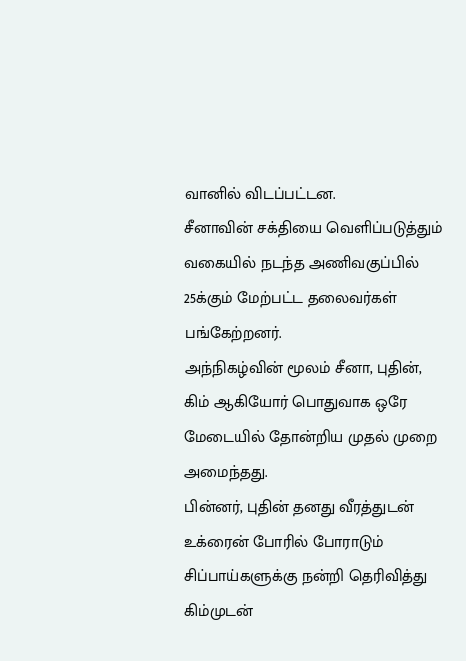வானில் விடப்பட்டன.
சீனாவின் சக்தியை வெளிப்படுத்தும் வகையில் நடந்த அணிவகுப்பில் 25க்கும் மேற்பட்ட தலைவர்கள் பங்கேற்றனர்.
அந்நிகழ்வின் மூலம் சீனா, புதின், கிம் ஆகியோர் பொதுவாக ஒரே மேடையில் தோன்றிய முதல் முறை அமைந்தது.
பின்னர், புதின் தனது வீரத்துடன் உக்ரைன் போரில் போராடும் சிப்பாய்களுக்கு நன்றி தெரிவித்து கிம்முடன்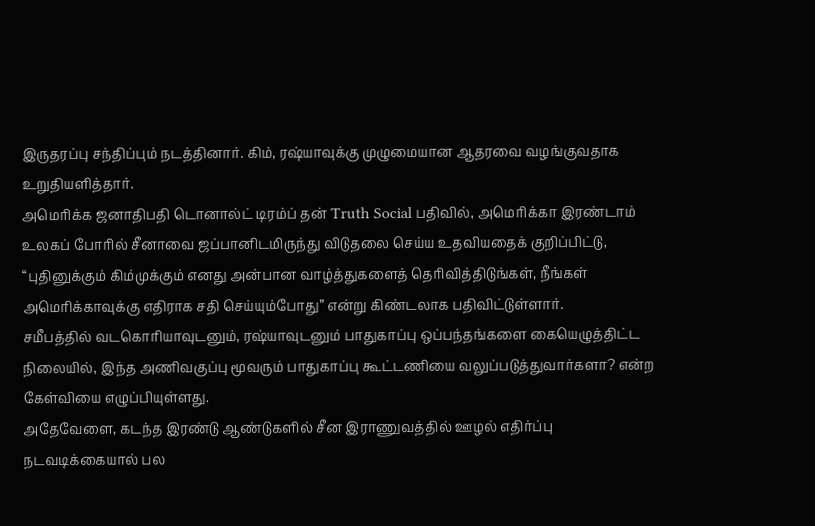இருதரப்பு சந்திப்பும் நடத்தினார். கிம், ரஷ்யாவுக்கு முழுமையான ஆதரவை வழங்குவதாக உறுதியளித்தார்.
அமெரிக்க ஜனாதிபதி டொனால்ட் டிரம்ப் தன் Truth Social பதிவில், அமெரிக்கா இரண்டாம் உலகப் போரில் சீனாவை ஜப்பானிடமிருந்து விடுதலை செய்ய உதவியதைக் குறிப்பிட்டு, “புதினுக்கும் கிம்முக்கும் எனது அன்பான வாழ்த்துகளைத் தெரிவித்திடுங்கள், நீங்கள் அமெரிக்காவுக்கு எதிராக சதி செய்யும்போது” என்று கிண்டலாக பதிவிட்டுள்ளார்.
சமீபத்தில் வடகொரியாவுடனும், ரஷ்யாவுடனும் பாதுகாப்பு ஒப்பந்தங்களை கையெழுத்திட்ட நிலையில், இந்த அணிவகுப்பு மூவரும் பாதுகாப்பு கூட்டணியை வலுப்படுத்துவார்களா? என்ற கேள்வியை எழுப்பியுள்ளது.
அதேவேளை, கடந்த இரண்டு ஆண்டுகளில் சீன இராணுவத்தில் ஊழல் எதிர்ப்பு நடவடிக்கையால் பல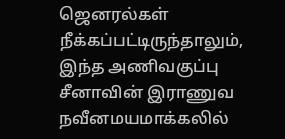ஜெனரல்கள் நீக்கப்பட்டிருந்தாலும், இந்த அணிவகுப்பு சீனாவின் இராணுவ நவீனமயமாக்கலில்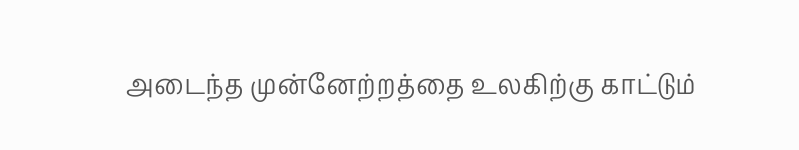அடைந்த முன்னேற்றத்தை உலகிற்கு காட்டும்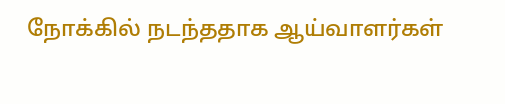நோக்கில் நடந்ததாக ஆய்வாளர்கள்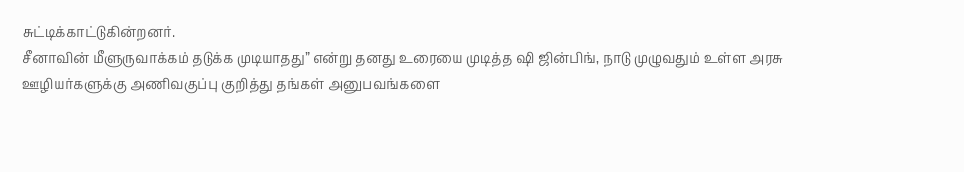சுட்டிக்காட்டுகின்றனர்.
சீனாவின் மீளுருவாக்கம் தடுக்க முடியாதது” என்று தனது உரையை முடித்த ஷி ஜின்பிங், நாடு முழுவதும் உள்ள அரசு ஊழியர்களுக்கு அணிவகுப்பு குறித்து தங்கள் அனுபவங்களை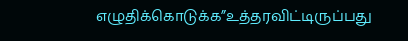எழுதிக்கொடுக்க”உத்தரவிட்டிருப்பது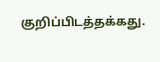குறிப்பிடத்தக்கது.